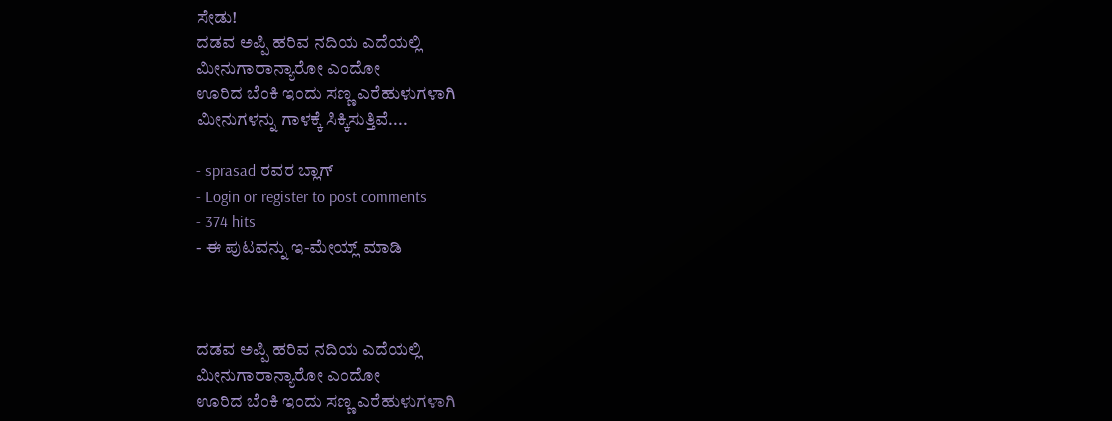ಸೇಡು!
ದಡವ ಅಪ್ಪಿ ಹರಿವ ನದಿಯ ಎದೆಯಲ್ಲಿ
ಮೀನುಗಾರಾನ್ಯಾರೋ ಎಂದೋ
ಊರಿದ ಬೆಂಕಿ ಇಂದು ಸಣ್ಣ ಎರೆಹುಳುಗಳಾಗಿ
ಮೀನುಗಳನ್ನು ಗಾಳಕ್ಕೆ ಸಿಕ್ಕಿಸುತ್ತಿವೆ....

- sprasad ರವರ ಬ್ಲಾಗ್
- Login or register to post comments
- 374 hits
- ಈ ಪುಟವನ್ನು ಇ-ಮೇಯ್ಲ್ ಮಾಡಿ



ದಡವ ಅಪ್ಪಿ ಹರಿವ ನದಿಯ ಎದೆಯಲ್ಲಿ
ಮೀನುಗಾರಾನ್ಯಾರೋ ಎಂದೋ
ಊರಿದ ಬೆಂಕಿ ಇಂದು ಸಣ್ಣ ಎರೆಹುಳುಗಳಾಗಿ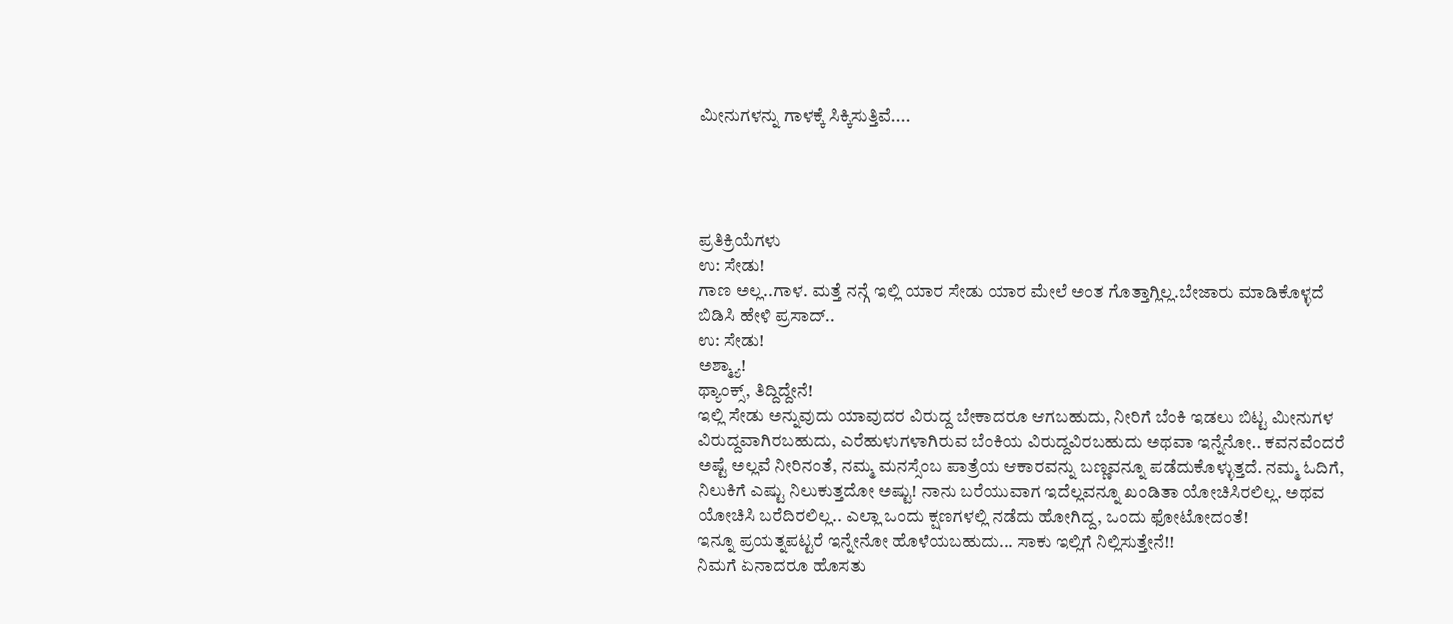ಮೀನುಗಳನ್ನು ಗಾಳಕ್ಕೆ ಸಿಕ್ಕಿಸುತ್ತಿವೆ....




ಪ್ರತಿಕ್ರಿಯೆಗಳು
ಉ: ಸೇಡು!
ಗಾಣ ಅಲ್ಲ..ಗಾಳ. ಮತ್ತೆ ನನ್ಗೆ ಇಲ್ಲಿ ಯಾರ ಸೇಡು ಯಾರ ಮೇಲೆ ಅಂತ ಗೊತ್ತಾಗ್ಲಿಲ್ಲ.ಬೇಜಾರು ಮಾಡಿಕೊಳ್ಳದೆ ಬಿಡಿಸಿ ಹೇಳಿ ಪ್ರಸಾದ್..
ಉ: ಸೇಡು!
ಅಶ್ಮ್ಯಾ!
ಥ್ಯಾಂಕ್ಸ್, ತಿದ್ದಿದ್ದೇನೆ!
ಇಲ್ಲಿ ಸೇಡು ಅನ್ನುವುದು ಯಾವುದರ ವಿರುದ್ದ ಬೇಕಾದರೂ ಆಗಬಹುದು, ನೀರಿಗೆ ಬೆಂಕಿ ಇಡಲು ಬಿಟ್ಟ ಮೀನುಗಳ ವಿರುದ್ದವಾಗಿರಬಹುದು, ಎರೆಹುಳುಗಳಾಗಿರುವ ಬೆಂಕಿಯ ವಿರುದ್ದವಿರಬಹುದು ಅಥವಾ ಇನ್ನೆನೋ.. ಕವನವೆಂದರೆ ಅಷ್ಟೆ ಅಲ್ಲವೆ ನೀರಿನಂತೆ, ನಮ್ಮ ಮನಸ್ಸೆಂಬ ಪಾತ್ರೆಯ ಆಕಾರವನ್ನು ಬಣ್ಣವನ್ನೂ ಪಡೆದುಕೊಳ್ಳುತ್ತದೆ. ನಮ್ಮ ಓದಿಗೆ, ನಿಲುಕಿಗೆ ಎಷ್ಟು ನಿಲುಕುತ್ತದೋ ಅಷ್ಟು! ನಾನು ಬರೆಯುವಾಗ ಇದೆಲ್ಲವನ್ನೂ ಖಂಡಿತಾ ಯೋಚಿಸಿರಲಿಲ್ಲ. ಅಥವ ಯೋಚಿಸಿ ಬರೆದಿರಲಿಲ್ಲ.. ಎಲ್ಲಾ ಒಂದು ಕ್ಷಣಗಳಲ್ಲಿ ನಡೆದು ಹೋಗಿದ್ದ, ಒಂದು ಫೋಟೋದಂತೆ!
ಇನ್ನೂ ಪ್ರಯತ್ನಪಟ್ಟರೆ ಇನ್ನೇನೋ ಹೊಳೆಯಬಹುದು... ಸಾಕು ಇಲ್ಲಿಗೆ ನಿಲ್ಲಿಸುತ್ತೇನೆ!!
ನಿಮಗೆ ಏನಾದರೂ ಹೊಸತು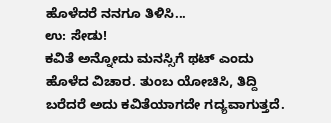ಹೊಳೆದರೆ ನನಗೂ ತಿಳಿಸಿ...
ಉ: ಸೇಡು!
ಕವಿತೆ ಅನ್ನೋದು ಮನಸ್ಸಿಗೆ ಥಟ್ ಎಂದು ಹೊಳೆದ ವಿಚಾರ. ತುಂಬ ಯೋಚಿಸಿ, ತಿದ್ದಿ ಬರೆದರೆ ಅದು ಕವಿತೆಯಾಗದೇ ಗದ್ಯವಾಗುತ್ತದೆ.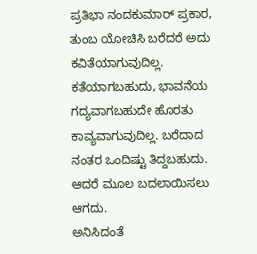ಪ್ರತಿಭಾ ನಂದಕುಮಾರ್ ಪ್ರಕಾರ, ತುಂಬ ಯೋಚಿಸಿ ಬರೆದರೆ ಅದು ಕವಿತೆಯಾಗುವುದಿಲ್ಲ. ಕತೆಯಾಗಬಹುದು, ಭಾವನೆಯ ಗದ್ಯವಾಗಬಹುದೇ ಹೊರತು ಕಾವ್ಯವಾಗುವುದಿಲ್ಲ. ಬರೆದಾದ ನಂತರ ಒಂದಿಷ್ಟು ತಿದ್ದಬಹುದು. ಆದರೆ ಮೂಲ ಬದಲಾಯಿಸಲು ಆಗದು.
ಅನಿಸಿದಂತೆ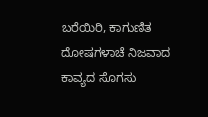ಬರೆಯಿರಿ, ಕಾಗುಣಿತ ದೋಷಗಳಾಚೆ ನಿಜವಾದ ಕಾವ್ಯದ ಸೊಗಸು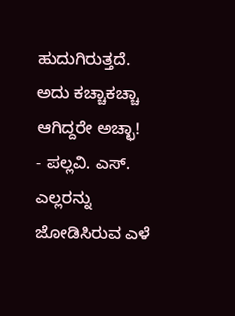ಹುದುಗಿರುತ್ತದೆ. ಅದು ಕಚ್ಚಾಕಚ್ಚಾ ಆಗಿದ್ದರೇ ಅಚ್ಛಾ!
- ಪಲ್ಲವಿ. ಎಸ್.
ಎಲ್ಲರನ್ನು ಜೋಡಿಸಿರುವ ಎಳೆ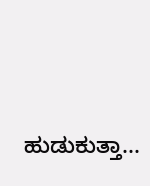ಹುಡುಕುತ್ತಾ...